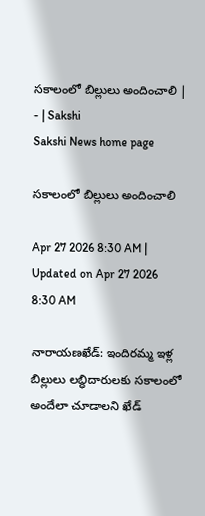సకాలంలో బిల్లులు అందించాలి | - | Sakshi
Sakshi News home page

సకాలంలో బిల్లులు అందించాలి

Apr 27 2026 8:30 AM | Updated on Apr 27 2026 8:30 AM

నారాయణఖేడ్‌: ఇందిరమ్మ ఇళ్ల బిల్లులు లబ్ధిదారులకు సకాలంలో అందేలా చూడాలని ఖేడ్‌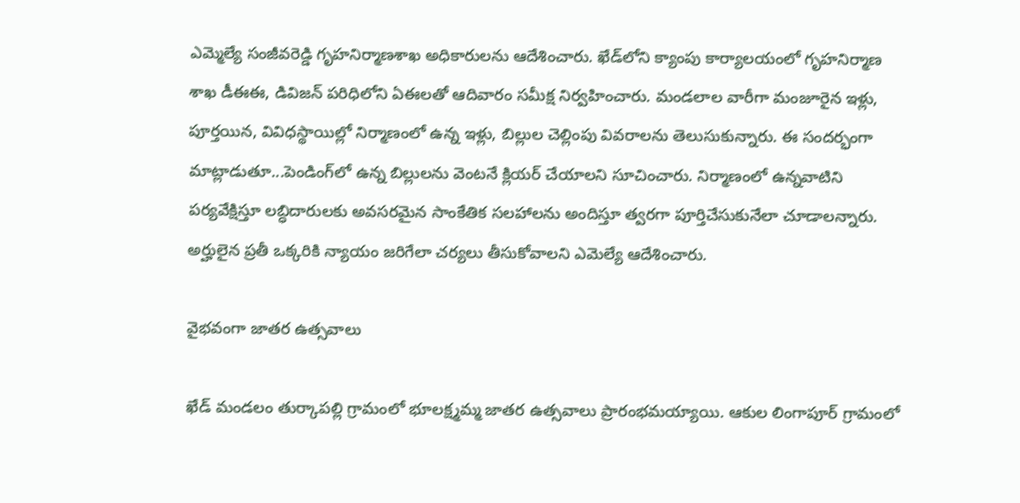ఎమ్మెల్యే సంజీవరెడ్డి గృహనిర్మాణశాఖ అధికారులను ఆదేశించారు. ఖేడ్‌లోని క్యాంపు కార్యాలయంలో గృహనిర్మాణ శాఖ డీఈఈ, డివిజన్‌ పరిధిలోని ఏఈలతో ఆదివారం సమీక్ష నిర్వహించారు. మండలాల వారీగా మంజూరైన ఇళ్లు, పూర్తయిన, వివిధస్థాయిల్లో నిర్మాణంలో ఉన్న ఇళ్లు, బిల్లుల చెల్లింపు వివరాలను తెలుసుకున్నారు. ఈ సందర్భంగా మాట్లాడుతూ...పెండింగ్‌లో ఉన్న బిల్లులను వెంటనే క్లియర్‌ చేయాలని సూచించారు. నిర్మాణంలో ఉన్నవాటిని పర్యవేక్షిస్తూ లబ్ధిదారులకు అవసరమైన సాంకేతిక సలహాలను అందిస్తూ త్వరగా పూర్తిచేసుకునేలా చూడాలన్నారు. అర్హులైన ప్రతీ ఒక్కరికి న్యాయం జరిగేలా చర్యలు తీసుకోవాలని ఎమెల్యే ఆదేశించారు.

వైభవంగా జాతర ఉత్సవాలు

ఖేడ్‌ మండలం తుర్కాపల్లి గ్రామంలో భూలక్ష్మమ్మ జాతర ఉత్సవాలు ప్రారంభమయ్యాయి. ఆకుల లింగాపూర్‌ గ్రామంలో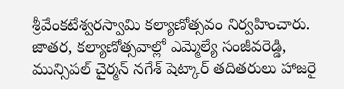శ్రీవేంకటేశ్వరస్వామి కల్యాణోత్సవం నిర్వహించారు. జాతర, కల్యాణోత్సవాల్లో ఎమ్మెల్యే సంజీవరెడ్డి, మున్సిపల్‌ చైర్మన్‌ నగేశ్‌ షెట్కార్‌ తదితరులు హాజరై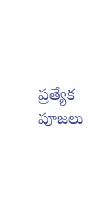ప్రత్యేక పూజలు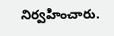నిర్వహించారు.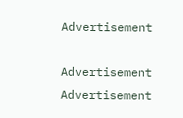Advertisement

Advertisement
Advertisement